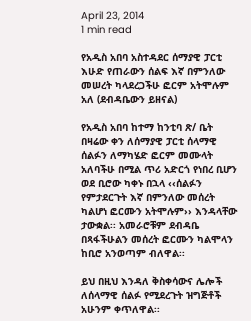April 23, 2014
1 min read

የአዲስ አበባ አስተዳደር ሰማያዊ ፓርቲ እሁድ የጠራውን ሰልፍ እኛ በምንለው መሠረት ካላደረጋችሁ ፎርም አትሞሉም አለ (ደብዳቤውን ይዘናል)

የአዲስ አበባ ከተማ ከንቲባ ጽ/ ቤት በዛሬው ቀን ለሰማያዊ ፓርቲ ሰላማዊ ሰልፉን ለማካሄድ ፎርም መሙላት አለባችሁ በሚል ጥሪ አድርጎ የነበረ ቢሆን ወደ ቢሮው ካቀኑ በኋላ ‹‹ሰልፉን የምታደርጉት እኛ በምንለው መሰረት ካልሆነ ፎርሙን አትሞሉም›› እንዳላቸው ታውቋል፡፡ አመራሮቹም ደብዳቤ በጻፋችሁልን መሰረት ፎርሙን ካልሞላን ከቢሮ አንወጣም ብለዋል፡፡

ይህ በዚህ እንዳለ ቅስቀሳውና ሌሎች ለሰላማዊ ሰልፉ የሚደረጉት ዝግጅቶች አሁንም ቀጥለዋል፡፡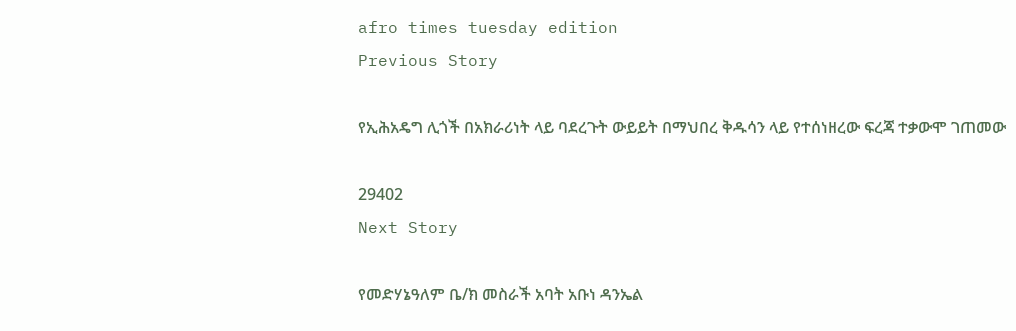afro times tuesday edition
Previous Story

የኢሕአዴግ ሊጎች በአክራሪነት ላይ ባደረጉት ውይይት በማህበረ ቅዱሳን ላይ የተሰነዘረው ፍረጃ ተቃውሞ ገጠመው

29402
Next Story

የመድሃኔዓለም ቤ/ክ መስራች አባት አቡነ ዳንኤል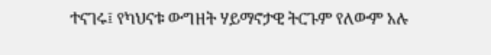ተናገሩ፤ የካህናቱ ውግዘት ሃይማኖታዊ ትርጉም የለውም አሉ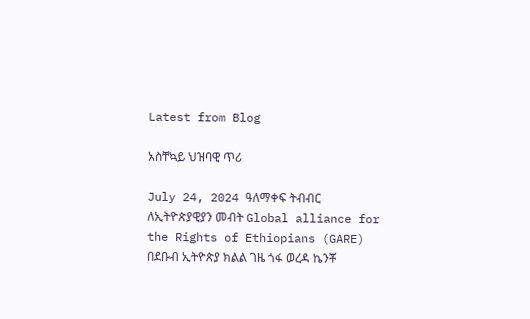Latest from Blog

አስቸኳይ ህዝባዊ ጥሪ

July 24, 2024 ዓለማቀፍ ትብብር ለኢትዮጵያዊያን መብት Global alliance for the Rights of Ethiopians (GARE) በደቡብ ኢትዮጵያ ክልል ገዜ ጎፋ ወረዳ ኬንቾ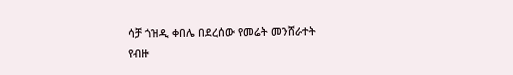ሳቻ ጎዝዲ ቀበሌ በደረሰው የመሬት መንሸራተት የብዙ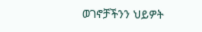ወገኖቻችንን ህይዎት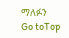ማለፉን
Go toTop